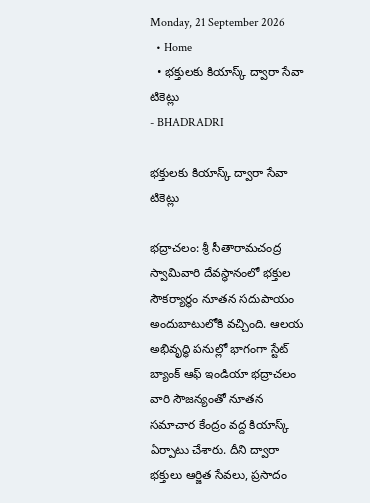Monday, 21 September 2026
  • Home
  • భక్తులకు కియాస్క్‌ ద్వారా సేవా టికెట్లు
- BHADRADRI

భక్తులకు కియాస్క్‌ ద్వారా సేవా టికెట్లు

భద్రాచలం: శ్రీ సీతారామచంద్ర స్వామివారి దేవస్థానంలో భక్తుల సౌకర్యార్థం నూతన సదుపాయం అందుబాటులోకి వచ్చింది. ఆలయ అభివృద్ధి పనుల్లో భాగంగా స్టేట్‌ బ్యాంక్‌ ఆఫ్‌ ఇండియా భద్రాచలం వారి సౌజన్యంతో నూతన సమాచార కేంద్రం వద్ద కియాస్క్‌ ఏర్పాటు చేశారు. దీని ద్వారా భక్తులు ఆర్జిత సేవలు, ప్రసాదం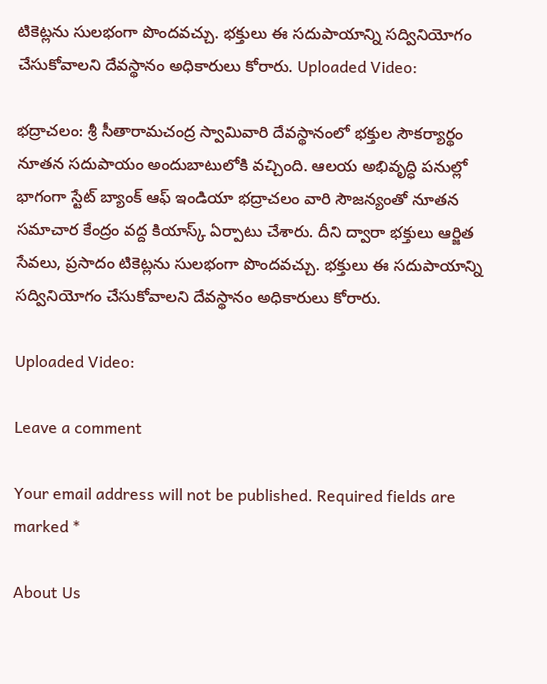టికెట్లను సులభంగా పొందవచ్చు. భక్తులు ఈ సదుపాయాన్ని సద్వినియోగం చేసుకోవాలని దేవస్థానం అధికారులు కోరారు. Uploaded Video:

భద్రాచలం: శ్రీ సీతారామచంద్ర స్వామివారి దేవస్థానంలో భక్తుల సౌకర్యార్థం నూతన సదుపాయం అందుబాటులోకి వచ్చింది. ఆలయ అభివృద్ధి పనుల్లో భాగంగా స్టేట్‌ బ్యాంక్‌ ఆఫ్‌ ఇండియా భద్రాచలం వారి సౌజన్యంతో నూతన సమాచార కేంద్రం వద్ద కియాస్క్‌ ఏర్పాటు చేశారు. దీని ద్వారా భక్తులు ఆర్జిత సేవలు, ప్రసాదం టికెట్లను సులభంగా పొందవచ్చు. భక్తులు ఈ సదుపాయాన్ని సద్వినియోగం చేసుకోవాలని దేవస్థానం అధికారులు కోరారు.

Uploaded Video:

Leave a comment

Your email address will not be published. Required fields are marked *

About Us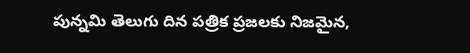పున్నమి తెలుగు దిన పత్రిక ప్రజలకు నిజమైన,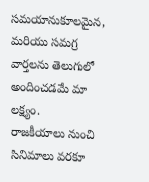సమయానుకూలమైన, మరియు సమగ్ర వార్తలను తెలుగులో అందించడమే మా లక్ష్యం.
రాజకీయాలు నుంచి సినిమాలు వరకూ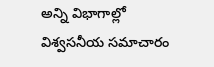అన్ని విభాగాల్లో విశ్వసనీయ సమాచారం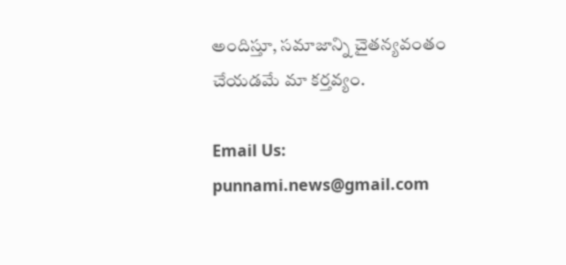అందిస్తూ, సమాజాన్ని చైతన్యవంతం చేయడమే మా కర్తవ్యం.

Email Us: punnami.news@gmail.com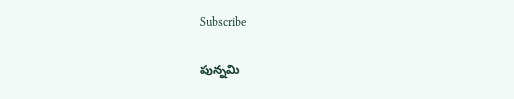Subscribe

పున్నమి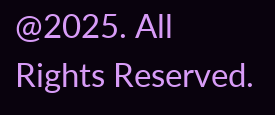@2025. All Rights Reserved.